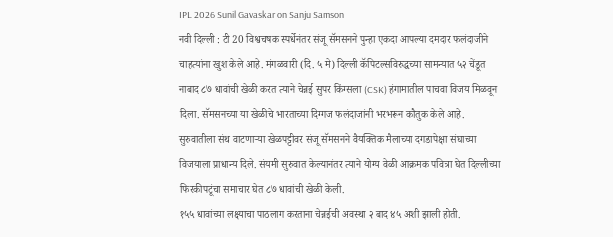IPL 2026 Sunil Gavaskar on Sanju Samson
नवी दिल्ली : टी 20 विश्वचषक स्पर्धेनंतर संजू सॅमसनने पुन्हा एकदा आपल्या दमदार फलंदाजीने चाहत्यांना खुश केले आहे. मंगळवारी (दि. ५ मे) दिल्ली कॅपिटल्सविरुद्धच्या सामन्यात ५२ चेंडूत नाबाद ८७ धावांची खेळी करत त्याने चेन्नई सुपर किंग्सला (CSK) हंगामातील पाचवा विजय मिळवून दिला. सॅमसनच्या या खेळीचे भारताच्या दिग्गज फलंदाजांनी भरभरून कौतुक केले आहे.
सुरुवातीला संथ वाटणाऱ्या खेळपट्टीवर संजू सॅमसनने वैयक्तिक मैलाच्या दगडापेक्षा संघाच्या विजयाला प्राधान्य दिले. संयमी सुरुवात केल्यानंतर त्याने योग्य वेळी आक्रमक पवित्रा घेत दिल्लीच्या फिरकीपटूंचा समाचार घेत ८७ धावांची खेळी केली.
१५५ धावांच्या लक्ष्याचा पाठलाग करताना चेन्नईची अवस्था २ बाद ४५ अशी झाली होती.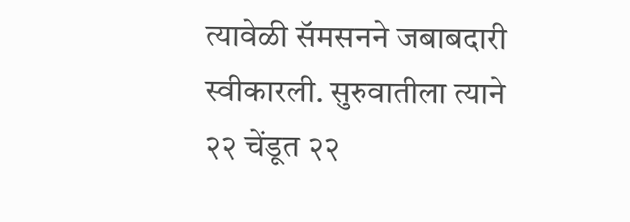त्यावेळी सॅमसनने जबाबदारी स्वीकारली. सुरुवातीला त्याने २२ चेंडूत २२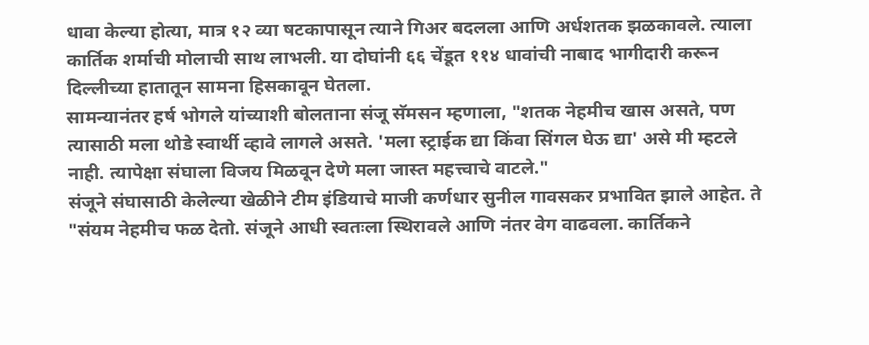धावा केल्या होत्या, मात्र १२ व्या षटकापासून त्याने गिअर बदलला आणि अर्धशतक झळकावले. त्याला कार्तिक शर्माची मोलाची साथ लाभली. या दोघांनी ६६ चेंडूत ११४ धावांची नाबाद भागीदारी करून दिल्लीच्या हातातून सामना हिसकावून घेतला.
सामन्यानंतर हर्ष भोगले यांच्याशी बोलताना संजू सॅमसन म्हणाला, "शतक नेहमीच खास असते, पण त्यासाठी मला थोडे स्वार्थी व्हावे लागले असते. 'मला स्ट्राईक द्या किंवा सिंगल घेऊ द्या' असे मी म्हटले नाही. त्यापेक्षा संघाला विजय मिळवून देणे मला जास्त महत्त्वाचे वाटले."
संजूने संघासाठी केलेल्या खेळीने टीम इंडियाचे माजी कर्णधार सुनील गावसकर प्रभावित झाले आहेत. ते "संयम नेहमीच फळ देतो. संजूने आधी स्वतःला स्थिरावले आणि नंतर वेग वाढवला. कार्तिकने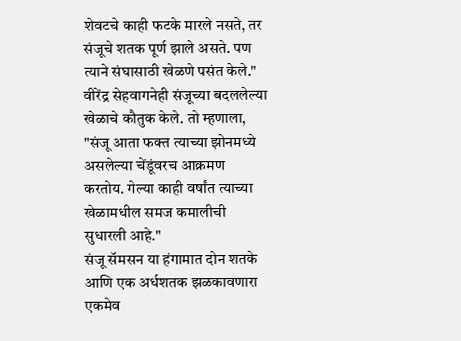शेवटचे काही फटके मारले नसते, तर संजूचे शतक पूर्ण झाले असते. पण त्याने संघासाठी खेळणे पसंत केले." वीरेंद्र सेहवागनेही संजूच्या बदललेल्या खेळाचे कौतुक केले. तो म्हणाला, "संजू आता फक्त त्याच्या झोनमध्ये असलेल्या चेंडूंवरच आक्रमण करतोय. गेल्या काही वर्षांत त्याच्या खेळामधील समज कमालीची सुधारली आहे."
संजू सॅमसन या हंगामात दोन शतके आणि एक अर्धशतक झळकावणारा एकमेव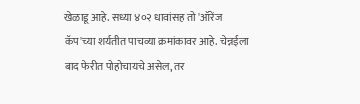खेळाडू आहे. सध्या ४०२ धावांसह तो 'ऑरेंज कॅप'च्या शर्यतीत पाचव्या क्रमांकावर आहे. चेन्नईला बाद फेरीत पोहोचायचे असेल, तर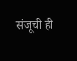संजूची ही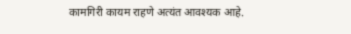कामगिरी कायम राहणे अत्यंत आवश्यक आहे.